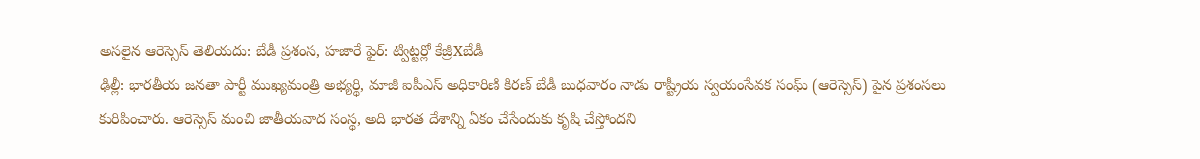అసలైన ఆరెస్సెస్ తెలియదు: బేడీ ప్రశంస, హజారే ఫైర్: ట్విట్టర్లో కేజ్రీXబేడీ
ఢిల్లీ: భారతీయ జనతా పార్టీ ముఖ్యమంత్రి అభ్యర్థి, మాజీ ఐపీఎస్ అధికారిణి కిరణ్ బేడీ బుధవారం నాడు రాష్ట్రీయ స్వయంసేవక సంఘ్ (ఆరెస్సెస్) పైన ప్రశంసలు కురిపించారు. ఆరెస్సెస్ మంచి జాతీయవాద సంస్థ, అది భారత దేశాన్ని ఏకం చేసేందుకు కృషి చేస్తోందని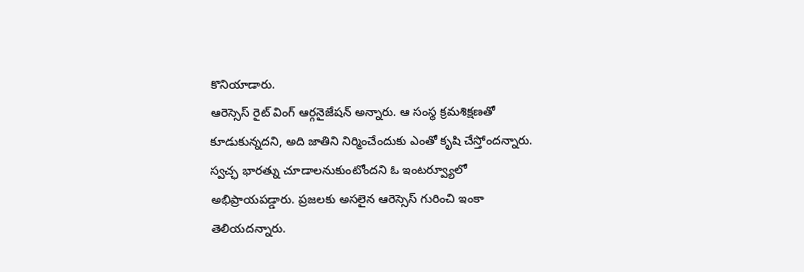కొనియాడారు.
ఆరెస్సెస్ రైట్ వింగ్ ఆర్గనైజేషన్ అన్నారు. ఆ సంస్థ క్రమశిక్షణతో కూడుకున్నదని, అది జాతిని నిర్మించేందుకు ఎంతో కృషి చేస్తోందన్నారు. స్వచ్ఛ భారత్ను చూడాలనుకుంటోందని ఓ ఇంటర్వ్యూలో అభిప్రాయపడ్డారు. ప్రజలకు అసలైన ఆరెస్సెస్ గురించి ఇంకా తెలియదన్నారు.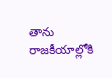తాను రాజకీయాల్లోకి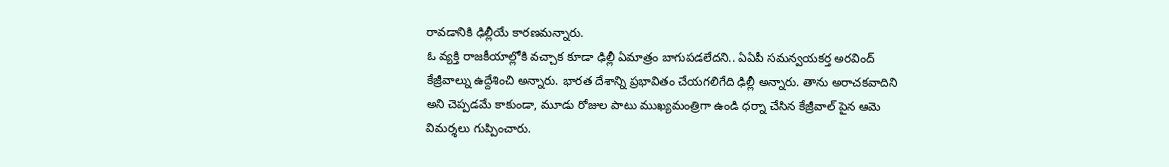రావడానికి ఢిల్లీయే కారణమన్నారు.
ఓ వ్యక్తి రాజకీయాల్లోకి వచ్చాక కూడా ఢిల్లీ ఏమాత్రం బాగుపడలేదని.. ఏఏపీ సమన్వయకర్త అరవింద్ కేజ్రీవాల్ను ఉద్దేశించి అన్నారు. భారత దేశాన్ని ప్రభావితం చేయగలిగేది ఢిల్లీ అన్నారు. తాను అరాచకవాదిని అని చెప్పడమే కాకుండా, మూడు రోజుల పాటు ముఖ్యమంత్రిగా ఉండి ధర్నా చేసిన కేజ్రీవాల్ పైన ఆమె విమర్శలు గుప్పించారు.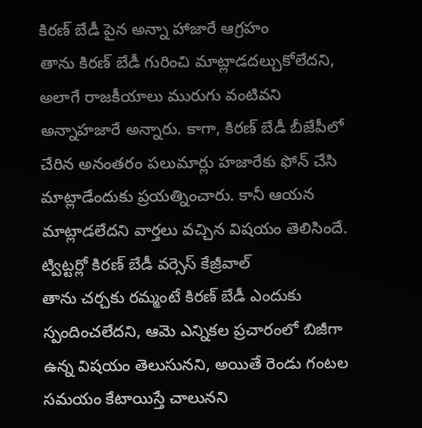కిరణ్ బేడీ పైన అన్నా హాజారే ఆగ్రహం
తాను కిరణ్ బేడీ గురించి మాట్లాడదల్చుకోలేదని, అలాగే రాజకీయాలు మురుగు వంటివని అన్నాహజారే అన్నారు. కాగా, కిరణ్ బేడీ బీజేపీలో చేరిన అనంతరం పలుమార్లు హజారేకు ఫోన్ చేసి మాట్లాడేందుకు ప్రయత్నించారు. కానీ ఆయన మాట్లాడలేదని వార్తలు వచ్చిన విషయం తెలిసిందే.
ట్విట్టర్లో కిరణ్ బేడీ వర్సెస్ కేజ్రీవాల్
తాను చర్చకు రమ్మంటే కిరణ్ బేడీ ఎందుకు స్పందించలేదని, ఆమె ఎన్నికల ప్రచారంలో బిజీగా ఉన్న విషయం తెలుసునని, అయితే రెండు గంటల సమయం కేటాయిస్తే చాలునని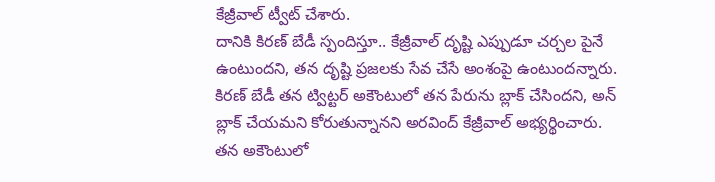కేజ్రీవాల్ ట్వీట్ చేశారు.
దానికి కిరణ్ బేడీ స్పందిస్తూ.. కేజ్రీవాల్ దృష్టి ఎప్పుడూ చర్చల పైనే ఉంటుందని, తన దృష్టి ప్రజలకు సేవ చేసే అంశంపై ఉంటుందన్నారు.
కిరణ్ బేడీ తన ట్విట్టర్ అకౌంటులో తన పేరును బ్లాక్ చేసిందని, అన్ బ్లాక్ చేయమని కోరుతున్నానని అరవింద్ కేజ్రీవాల్ అభ్యర్థించారు.
తన అకౌంటులో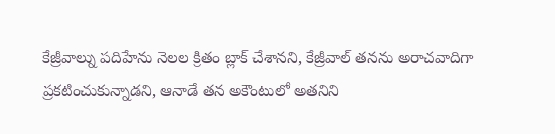కేజ్రీవాల్ను పదిహేను నెలల క్రితం బ్లాక్ చేశానని, కేజ్రీవాల్ తనను అరాచవాదిగా ప్రకటించుకున్నాడని, ఆనాడే తన అకౌంటులో అతనిని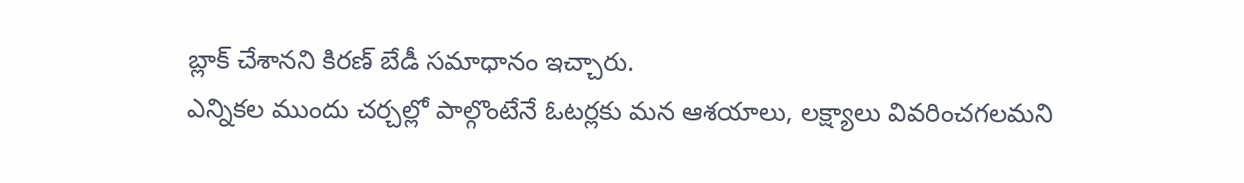బ్లాక్ చేశానని కిరణ్ బేడీ సమాధానం ఇచ్చారు.
ఎన్నికల ముందు చర్చల్లో పాల్గొంటేనే ఓటర్లకు మన ఆశయాలు, లక్ష్యాలు వివరించగలమని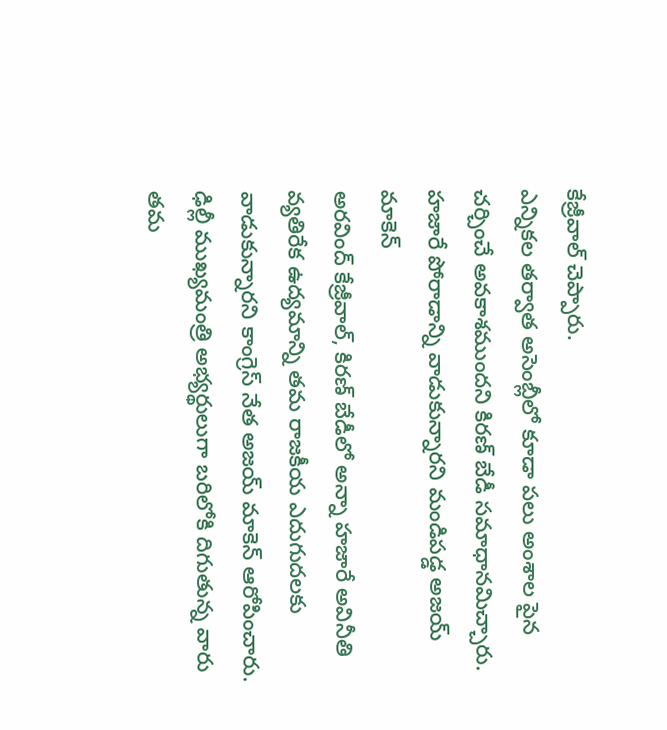కేజ్రీవాల్ చెప్పారు.
ఎన్నికల తర్వాత అసెంబ్లీలో కూడా పలు అంశాల పైన చర్చించే అవకాశముందని కిరణ్ బేడీ సమాధానమిచ్చారు.
హజారే పోరాడాన్ని వాడుకున్నారని మండిపడ్డ అజయ్ మాకెన్
అరవింద్ కేజ్రీవాల్, కిరణ్ బేడీలో అన్నా హజారే అవినీతి వ్యతిరేక ఉద్యమాన్ని తమ రాజకీయ ఎదుగుదలకు వాడుకున్నారని కాంగ్రెస్ నేత అజయ్ మాకెన్ ఆరోపించారు. ఢిల్లీ ముఖ్యమంత్రి అభ్యర్థులుగా బరిలోకి దిగుతున్న వారు తమ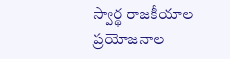స్వార్థ రాజకీయాల ప్రయోజనాల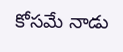కోసమే నాడు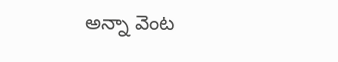అన్నా వెంట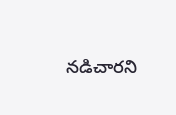నడిచారని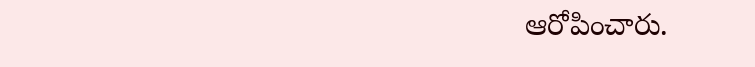ఆరోపించారు.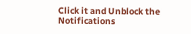Click it and Unblock the Notifications